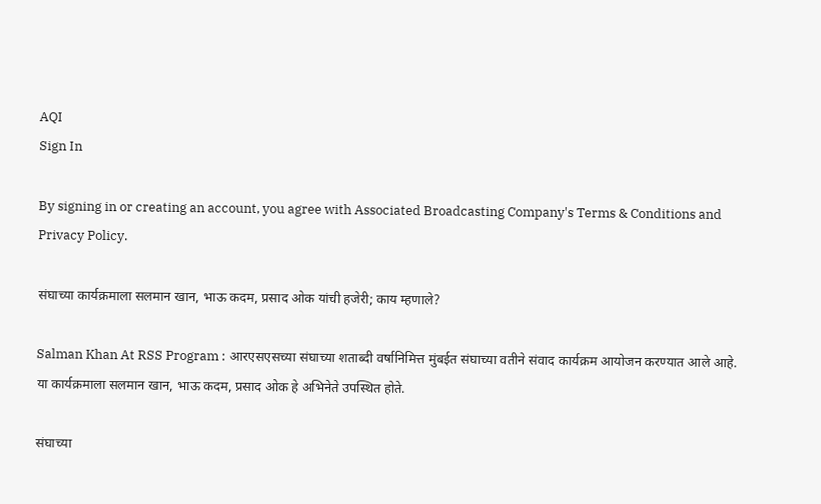AQI
Sign In

By signing in or creating an account, you agree with Associated Broadcasting Company's Terms & Conditions and Privacy Policy.

संघाच्या कार्यक्रमाला सलमान खान, भाऊ कदम, प्रसाद ओक यांची हजेरी; काय म्हणाले?

Salman Khan At RSS Program : आरएसएसच्या संघाच्या शताब्दी वर्षानिमित्त मुंबईत संघाच्या वतीने संवाद कार्यक्रम आयोजन करण्यात आले आहे. या कार्यक्रमाला सलमान खान, भाऊ कदम, प्रसाद ओक हे अभिनेते उपस्थित होते.

संघाच्या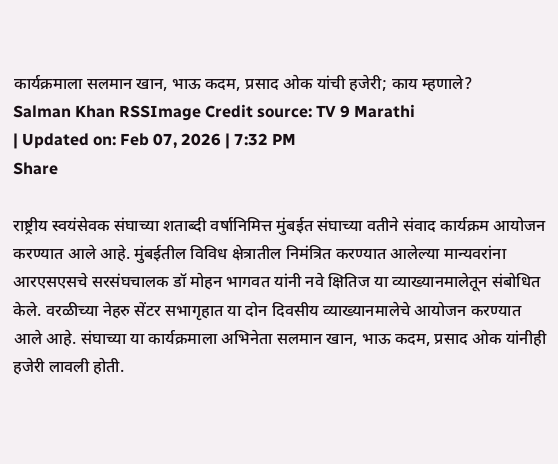कार्यक्रमाला सलमान खान, भाऊ कदम, प्रसाद ओक यांची हजेरी; काय म्हणाले?
Salman Khan RSSImage Credit source: TV 9 Marathi
| Updated on: Feb 07, 2026 | 7:32 PM
Share

राष्ट्रीय स्वयंसेवक संघाच्या शताब्दी वर्षानिमित्त मुंबईत संघाच्या वतीने संवाद कार्यक्रम आयोजन करण्यात आले आहे. मुंबईतील विविध क्षेत्रातील निमंत्रित करण्यात आलेल्या मान्यवरांना आरएसएसचे सरसंघचालक डॉ मोहन भागवत यांनी नवे क्षितिज या व्याख्यानमालेतून संबोधित केले. वरळीच्या नेहरु सेंटर सभागृहात या दोन दिवसीय व्याख्यानमालेचे आयोजन करण्यात आले आहे. संघाच्या या कार्यक्रमाला अभिनेता सलमान खान, भाऊ कदम, प्रसाद ओक यांनीही हजेरी लावली होती.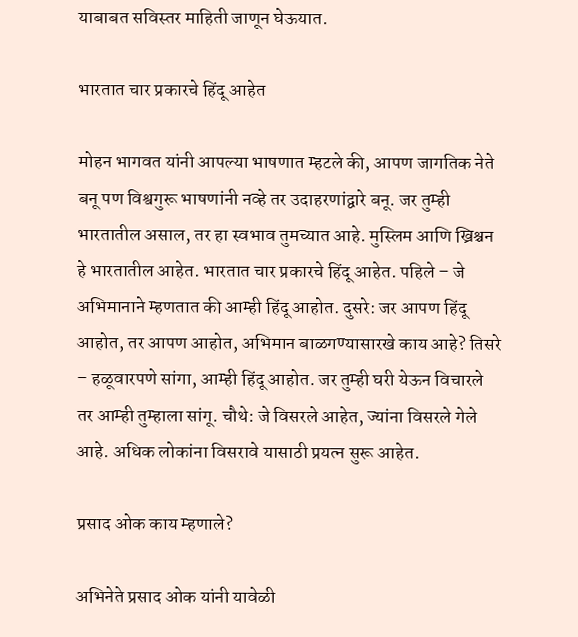याबाबत सविस्तर माहिती जाणून घेऊयात.

भारतात चार प्रकारचे हिंदू आहेत

मोहन भागवत यांनी आपल्या भाषणात म्हटले की, आपण जागतिक नेते बनू पण विश्वगुरू भाषणांनी नव्हे तर उदाहरणांद्वारे बनू. जर तुम्ही भारतातील असाल, तर हा स्वभाव तुमच्यात आहे. मुस्लिम आणि ख्रिश्चन हे भारतातील आहेत. भारतात चार प्रकारचे हिंदू आहेत. पहिले – जे अभिमानाने म्हणतात की आम्ही हिंदू आहोत. दुसरे: जर आपण हिंदू आहोत, तर आपण आहोत, अभिमान बाळगण्यासारखे काय आहे? तिसरे – हळूवारपणे सांगा, आम्ही हिंदू आहोत. जर तुम्ही घरी येऊन विचारले तर आम्ही तुम्हाला सांगू. चौथे: जे विसरले आहेत, ज्यांना विसरले गेले आहे. अधिक लोकांना विसरावे यासाठी प्रयत्न सुरू आहेत.

प्रसाद ओक काय म्हणाले?

अभिनेते प्रसाद ओक यांनी यावेळी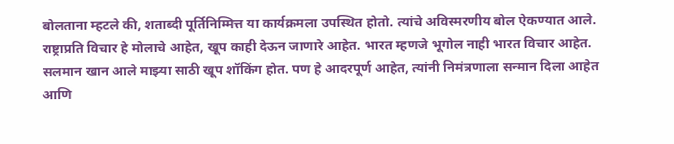बोलताना म्हटले की, शताब्दी पूर्तिनिम्मित्त या कार्यक्रमला उपस्थित होतो. त्यांचे अविस्मरणीय बोल ऐकण्यात आले. राष्ट्राप्रति विचार हे मोलाचे आहेत, खूप काही देऊन जाणारे आहेत. भारत म्हणजे भूगोल नाही भारत विचार आहेत. सलमान खान आले माझ्या साठी खूप शॉकिंग होत. पण हे आदरपूर्ण आहेत, त्यांनी निमंत्रणाला सन्मान दिला आहेत आणि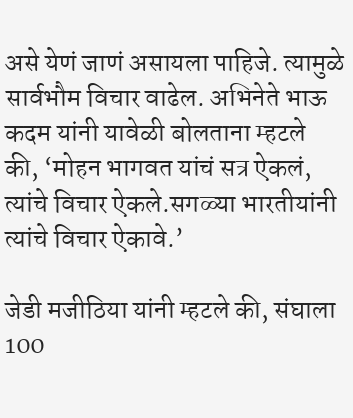असे येणं जाणं असायला पाहिजे. त्यामुळे सार्वभौम विचार वाढेल. अभिनेते भाऊ कदम यांनी यावेळी बोलताना म्हटले की, ‘मोहन भागवत यांचं सत्र ऐकलं, त्यांचे विचार ऐकले.सगळ्या भारतीयांनी त्यांचे विचार ऐकावे.’

जेडी मजीठिया यांनी म्हटले की, संघाला 100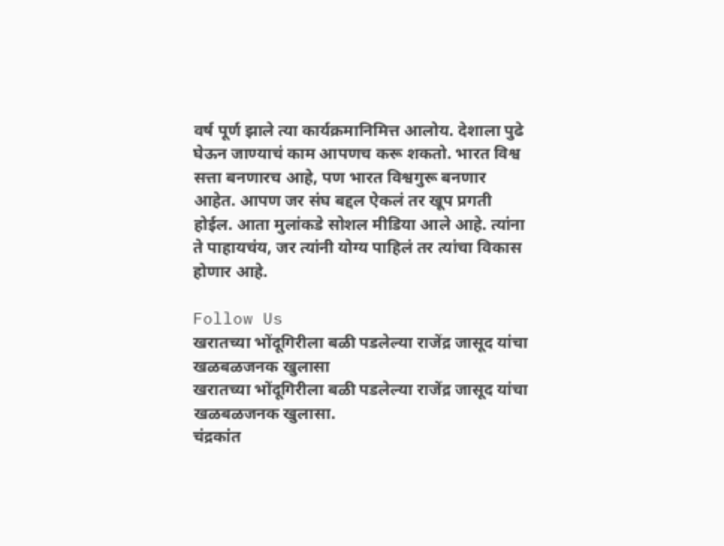वर्ष पूर्ण झाले त्या कार्यक्रमानिमित्त आलोय. देशाला पुढे घेऊन जाण्याचं काम आपणच करू शकतो. भारत विश्व सत्ता बनणारच आहे, पण भारत विश्वगुरू बनणार आहेत. आपण जर संघ बद्दल ऐकलं तर खूप प्रगती होईल. आता मुलांकडे सोशल मीडिया आले आहे. त्यांना ते पाहायचंय, जर त्यांनी योग्य पाहिलं तर त्यांचा विकास होणार आहे.

Follow Us
खरातच्या भोंदूगिरीला बळी पडलेल्या राजेंद्र जासूद यांचा खळबळजनक खुलासा
खरातच्या भोंदूगिरीला बळी पडलेल्या राजेंद्र जासूद यांचा खळबळजनक खुलासा.
चंद्रकांत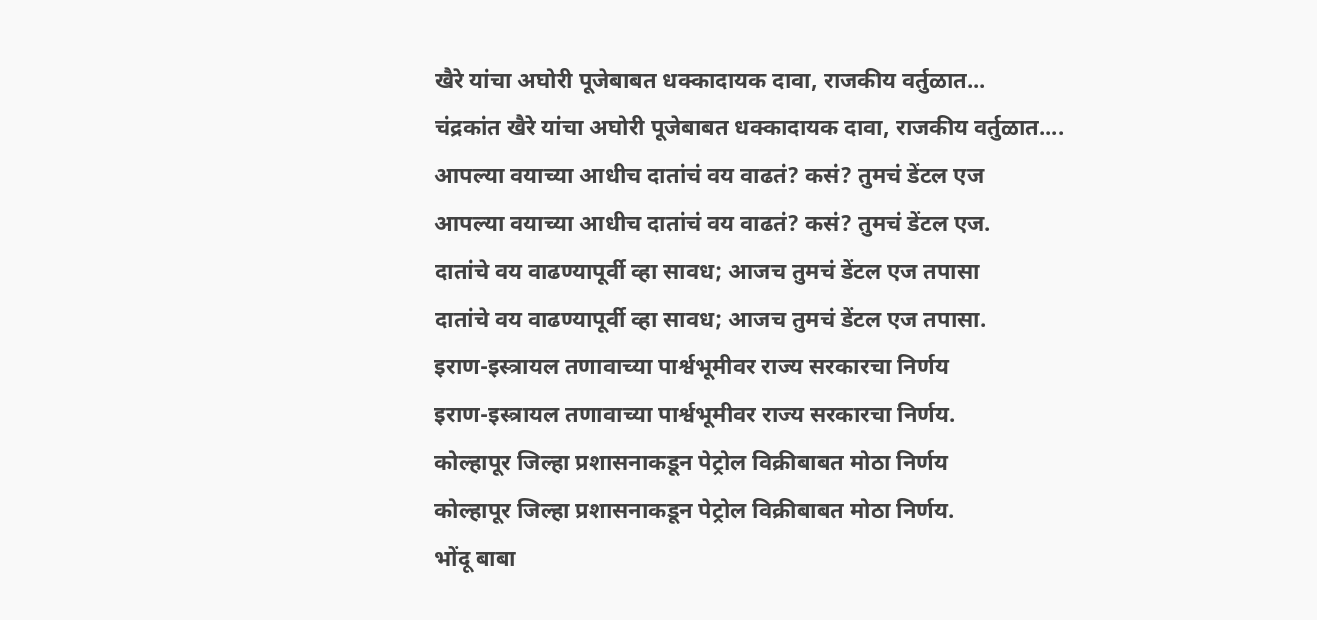खैरे यांचा अघोरी पूजेबाबत धक्कादायक दावा, राजकीय वर्तुळात...
चंद्रकांत खैरे यांचा अघोरी पूजेबाबत धक्कादायक दावा, राजकीय वर्तुळात....
आपल्या वयाच्या आधीच दातांचं वय वाढतं? कसं? तुमचं डेंटल एज
आपल्या वयाच्या आधीच दातांचं वय वाढतं? कसं? तुमचं डेंटल एज.
दातांचे वय वाढण्यापूर्वी व्हा सावध; आजच तुमचं डेंटल एज तपासा
दातांचे वय वाढण्यापूर्वी व्हा सावध; आजच तुमचं डेंटल एज तपासा.
इराण-इस्त्रायल तणावाच्या पार्श्वभूमीवर राज्य सरकारचा निर्णय
इराण-इस्त्रायल तणावाच्या पार्श्वभूमीवर राज्य सरकारचा निर्णय.
कोल्हापूर जिल्हा प्रशासनाकडून पेट्रोल विक्रीबाबत मोठा निर्णय
कोल्हापूर जिल्हा प्रशासनाकडून पेट्रोल विक्रीबाबत मोठा निर्णय.
भोंदू बाबा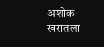अशोक खरातला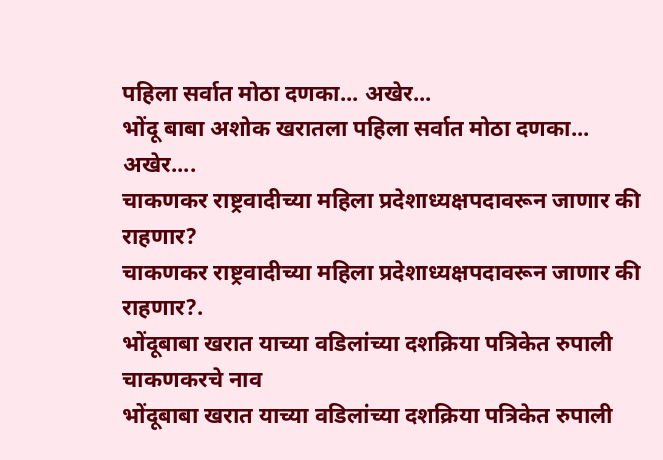पहिला सर्वात मोठा दणका... अखेर...
भोंदू बाबा अशोक खरातला पहिला सर्वात मोठा दणका... अखेर....
चाकणकर राष्ट्रवादीच्या महिला प्रदेशाध्यक्षपदावरून जाणार की राहणार?
चाकणकर राष्ट्रवादीच्या महिला प्रदेशाध्यक्षपदावरून जाणार की राहणार?.
भोंदूबाबा खरात याच्या वडिलांच्या दशक्रिया पत्रिकेत रुपाली चाकणकरचे नाव
भोंदूबाबा खरात याच्या वडिलांच्या दशक्रिया पत्रिकेत रुपाली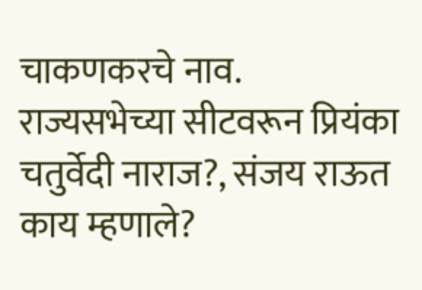चाकणकरचे नाव.
राज्यसभेच्या सीटवरून प्रियंका चतुर्वेदी नाराज?, संजय राऊत काय म्हणाले?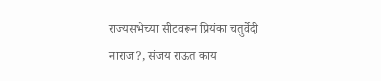राज्यसभेच्या सीटवरून प्रियंका चतुर्वेदी नाराज?, संजय राऊत काय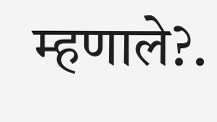म्हणाले?.